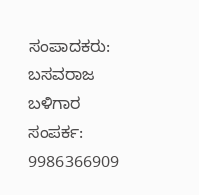ಸಂಪಾದಕರು: ಬಸವರಾಜ ಬಳಿಗಾರ
ಸಂಪರ್ಕ: 9986366909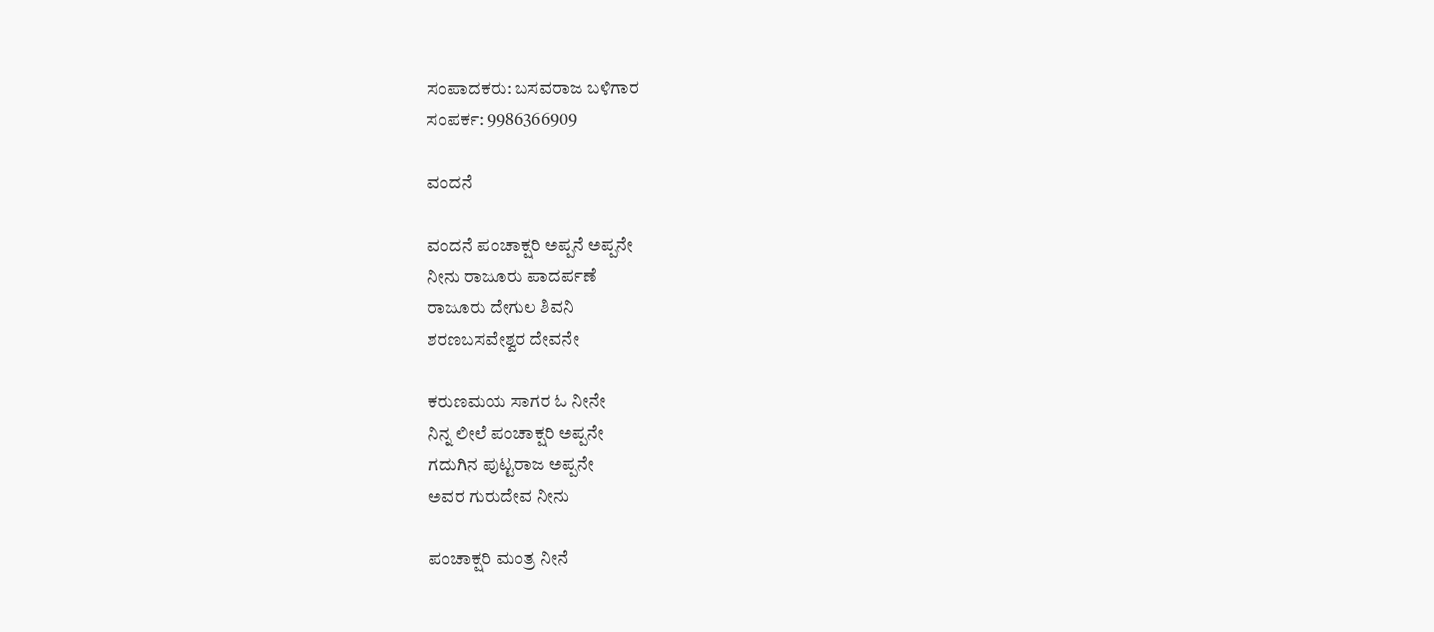ಸಂಪಾದಕರು: ಬಸವರಾಜ ಬಳಿಗಾರ
ಸಂಪರ್ಕ: 9986366909

ವಂದನೆ

ವಂದನೆ ಪಂಚಾಕ್ಷರಿ ಅಪ್ಪನೆ ಅಪ್ಪನೇ
ನೀನು ರಾಜೂರು ಪಾದರ್ಪಣೆ
ರಾಜೂರು ದೇಗುಲ ಶಿವನಿ
ಶರಣಬಸವೇಶ್ವರ ದೇವನೇ

ಕರುಣಮಯ ಸಾಗರ ಓ ನೀನೇ
ನಿನ್ನ ಲೀಲೆ ಪಂಚಾಕ್ಷರಿ ಅಪ್ಪನೇ
ಗದುಗಿನ ಪುಟ್ಟರಾಜ ಅಪ್ಪನೇ
ಅವರ ಗುರುದೇವ ನೀನು

ಪಂಚಾಕ್ಷರಿ ಮಂತ್ರ ನೀನೆ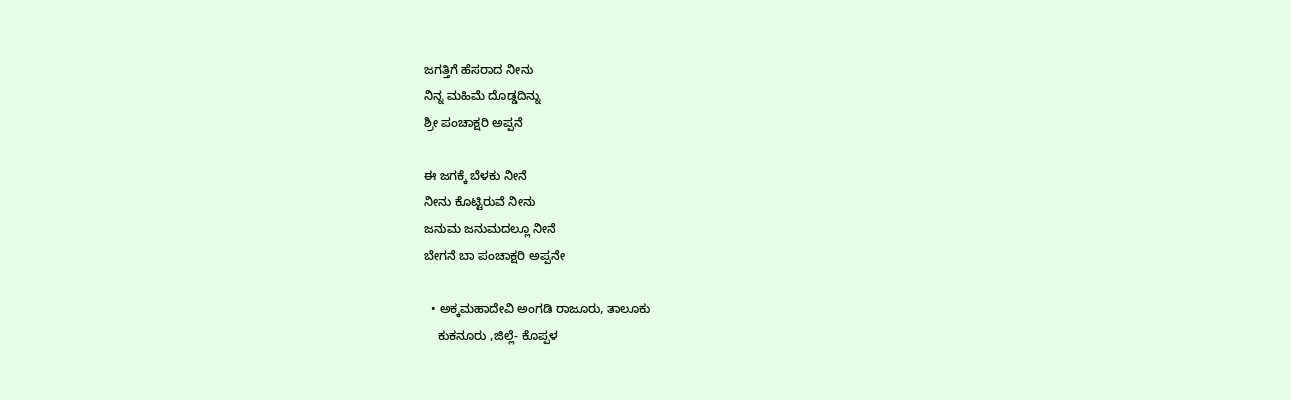ಜಗತ್ತಿಗೆ ಹೆಸರಾದ ನೀನು
ನಿನ್ನ ಮಹಿಮೆ ದೊಡ್ಡದಿನ್ನು
ಶ್ರೀ ಪಂಚಾಕ್ಷರಿ ಅಪ್ಪನೆ

ಈ ಜಗಕ್ಕೆ ಬೆಳಕು ನೀನೆ
ನೀನು ಕೊಟ್ಟಿರುವೆ ನೀನು
ಜನುಮ ಜನುಮದಲ್ಲೂ ನೀನೆ
ಬೇಗನೆ ಬಾ ಪಂಚಾಕ್ಷರಿ ಅಪ್ಪನೇ

  • ಅಕ್ಕಮಹಾದೇವಿ ಅಂಗಡಿ ರಾಜೂರು, ತಾಲೂಕು
    ಕುಕನೂರು ,ಜಿಲ್ಲೆ- ಕೊಪ್ಪಳ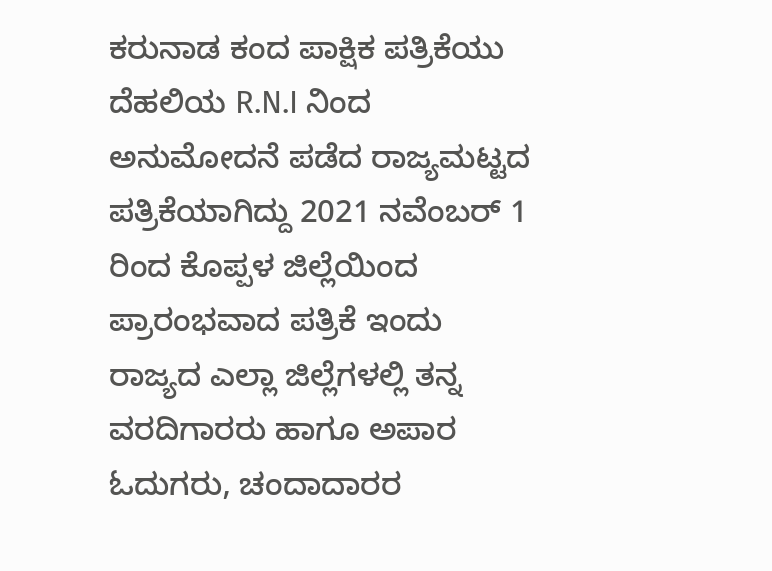ಕರುನಾಡ ಕಂದ ಪಾಕ್ಷಿಕ ಪತ್ರಿಕೆಯು ದೆಹಲಿಯ R.N.I ನಿಂದ ಅನುಮೋದನೆ ಪಡೆದ ರಾಜ್ಯಮಟ್ಟದ ಪತ್ರಿಕೆಯಾಗಿದ್ದು 2021 ನವೆಂಬರ್ 1 ರಿಂದ ಕೊಪ್ಪಳ ಜಿಲ್ಲೆಯಿಂದ ಪ್ರಾರಂಭವಾದ ಪತ್ರಿಕೆ ಇಂದು ರಾಜ್ಯದ ಎಲ್ಲಾ ಜಿಲ್ಲೆಗಳಲ್ಲಿ ತನ್ನ ವರದಿಗಾರರು ಹಾಗೂ ಅಪಾರ ಓದುಗರು, ಚಂದಾದಾರರ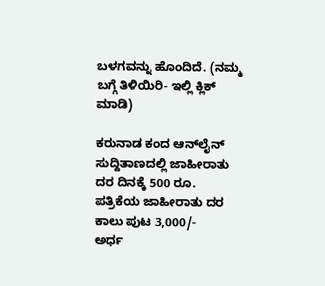ಬಳಗವನ್ನು ಹೊಂದಿದೆ. (ನಮ್ಮ ಬಗ್ಗೆ ತಿಳಿಯಿರಿ- ಇಲ್ಲಿ ಕ್ಲಿಕ್‌ ಮಾಡಿ)

ಕರುನಾಡ ಕಂದ ಆನ್‌ಲೈನ್‌ ಸುದ್ದಿತಾಣದಲ್ಲಿ ಜಾಹೀರಾತು ದರ ದಿನಕ್ಕೆ 500 ರೂ.
ಪತ್ರಿಕೆಯ ಜಾಹೀರಾತು ದರ ಕಾಲು ಪುಟ 3,000/-
ಅರ್ಧ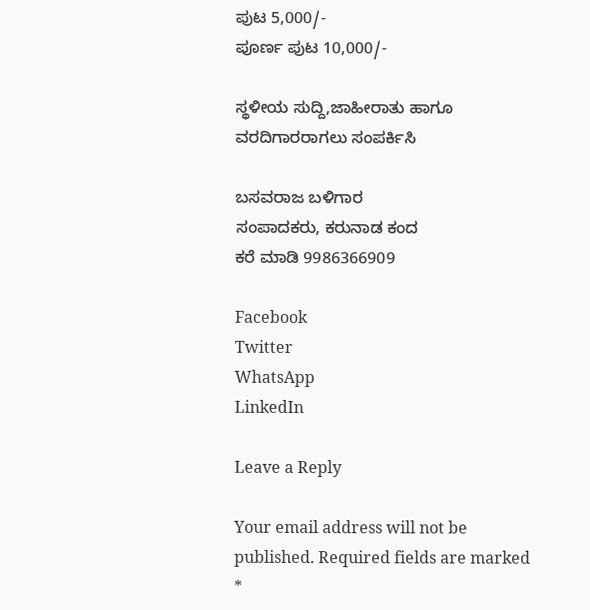ಪುಟ 5,000/-
ಪೂರ್ಣ ಪುಟ 10,000/-

ಸ್ಥಳೀಯ ಸುದ್ದಿ,ಜಾಹೀರಾತು ಹಾಗೂ ವರದಿಗಾರರಾಗಲು ಸಂಪರ್ಕಿಸಿ

ಬಸವರಾಜ ಬಳಿಗಾರ
ಸಂಪಾದಕರು, ಕರುನಾಡ ಕಂದ
ಕರೆ ಮಾಡಿ 9986366909

Facebook
Twitter
WhatsApp
LinkedIn

Leave a Reply

Your email address will not be published. Required fields are marked *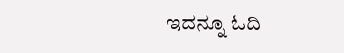ಇದನ್ನೂ ಓದಿ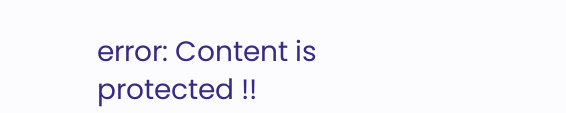error: Content is protected !!